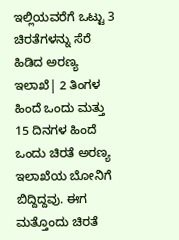ಇಲ್ಲಿಯವರೆಗೆ ಒಟ್ಟು 3 ಚಿರತೆಗಳನ್ನು ಸೆರೆ ಹಿಡಿದ ಅರಣ್ಯ ಇಲಾಖೆ| 2 ತಿಂಗಳ ಹಿಂದೆ ಒಂದು ಮತ್ತು 15 ದಿನಗಳ ಹಿಂದೆ ಒಂದು ಚಿರತೆ ಅರಣ್ಯ ಇಲಾಖೆಯ ಬೋನಿಗೆ ಬಿದ್ದಿದ್ದವು. ಈಗ ಮತ್ತೊಂದು ಚಿರತೆ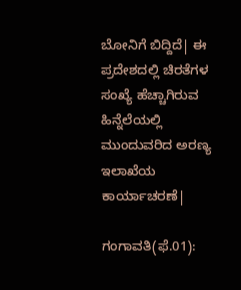ಬೋನಿಗೆ ಬಿದ್ದಿದೆ| ಈ ಪ್ರದೇಶದಲ್ಲಿ ಚಿರತೆಗಳ ಸಂಖ್ಯೆ ಹೆಚ್ಚಾಗಿರುವ ಹಿನ್ನೆಲೆಯಲ್ಲಿ ಮುಂದುವರಿದ ಅರಣ್ಯ ಇಲಾಖೆಯ ಕಾರ್ಯಾಚರಣೆ|

ಗಂಗಾವತಿ(ಫೆ.01):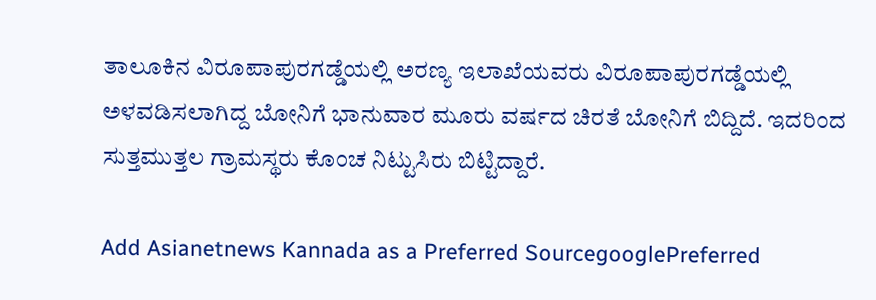ತಾಲೂಕಿನ ವಿರೂಪಾಪುರಗಡ್ಡೆಯಲ್ಲಿ ಅರಣ್ಯ ಇಲಾಖೆಯವರು ವಿರೂಪಾಪುರಗಡ್ಡೆಯಲ್ಲಿ ಅಳವಡಿಸಲಾಗಿದ್ದ ಬೋನಿಗೆ ಭಾನುವಾರ ಮೂರು ವರ್ಷದ ಚಿರತೆ ಬೋನಿಗೆ ಬಿದ್ದಿದೆ. ಇದರಿಂದ ಸುತ್ತಮುತ್ತಲ ಗ್ರಾಮಸ್ಥರು ಕೊಂಚ ನಿಟ್ಟುಸಿರು ಬಿಟ್ಟಿದ್ದಾರೆ.

Add Asianetnews Kannada as a Preferred SourcegooglePreferred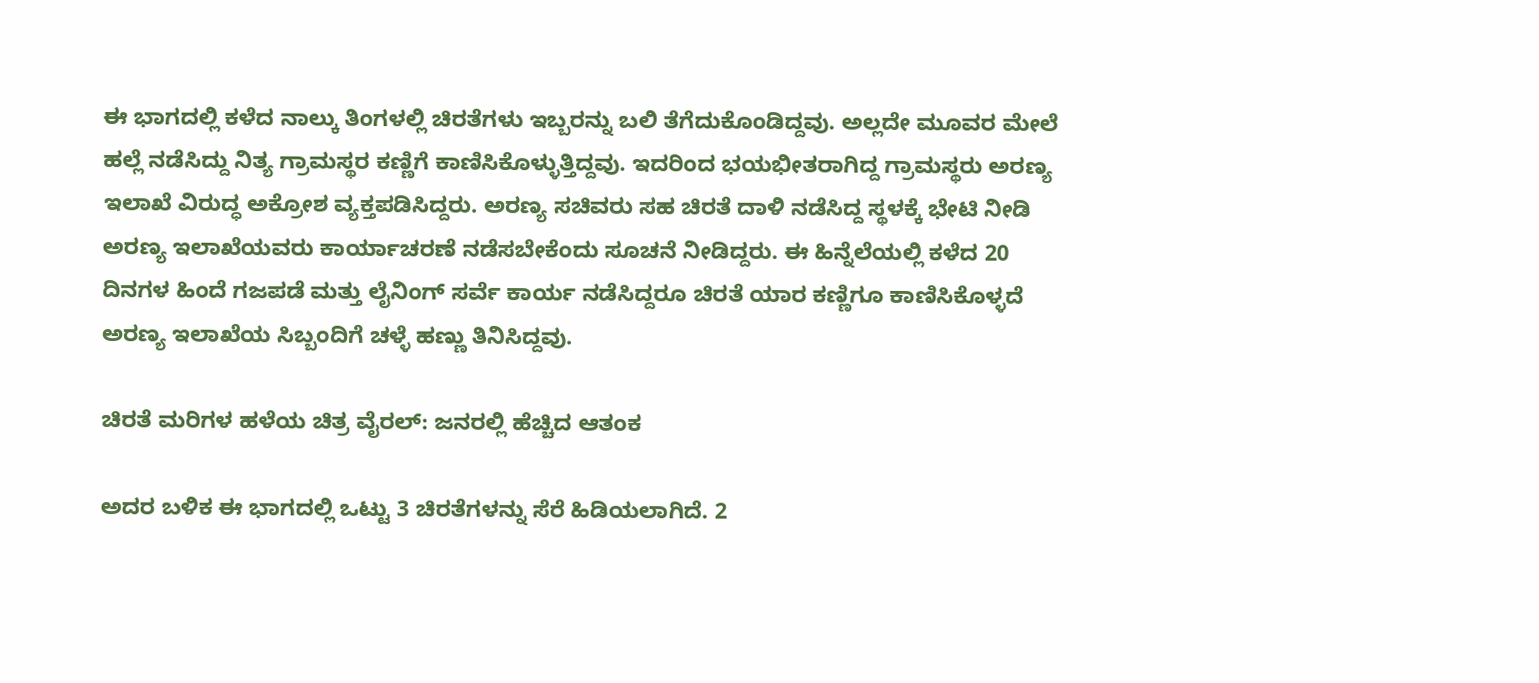ಈ ಭಾಗದಲ್ಲಿ ಕಳೆದ ನಾಲ್ಕು ತಿಂಗಳಲ್ಲಿ ಚಿರತೆಗಳು ಇಬ್ಬರನ್ನು ಬಲಿ ತೆಗೆದುಕೊಂಡಿದ್ದವು. ಅಲ್ಲದೇ ಮೂವರ ಮೇಲೆ ಹಲ್ಲೆ ನಡೆಸಿದ್ದು ನಿತ್ಯ ಗ್ರಾಮಸ್ಥರ ಕಣ್ಣಿಗೆ ಕಾಣಿಸಿಕೊಳ್ಳುತ್ತಿದ್ದವು. ಇದರಿಂದ ಭಯಭೀತರಾಗಿದ್ದ ಗ್ರಾಮಸ್ಥರು ಅರಣ್ಯ ಇಲಾಖೆ ವಿರುದ್ಧ ಅಕ್ರೋಶ ವ್ಯಕ್ತಪಡಿಸಿದ್ದರು. ಅರಣ್ಯ ಸಚಿವರು ಸಹ ಚಿರತೆ ದಾಳಿ ನಡೆಸಿದ್ದ ಸ್ಥಳಕ್ಕೆ ಭೇಟಿ ನೀಡಿ ಅರಣ್ಯ ಇಲಾಖೆಯವರು ಕಾರ್ಯಾಚರಣೆ ನಡೆಸಬೇಕೆಂದು ಸೂಚನೆ ನೀಡಿದ್ದರು. ಈ ಹಿನ್ನೆಲೆಯಲ್ಲಿ ಕಳೆದ 20 ದಿನಗಳ ಹಿಂದೆ ಗಜಪಡೆ ಮತ್ತು ಲೈನಿಂಗ್‌ ಸರ್ವೆ ಕಾರ್ಯ ನಡೆಸಿದ್ದರೂ ಚಿರತೆ ಯಾರ ಕಣ್ಣಿಗೂ ಕಾಣಿಸಿಕೊಳ್ಳದೆ ಅರಣ್ಯ ಇಲಾಖೆಯ ಸಿಬ್ಬಂದಿಗೆ ಚಳ್ಳೆ ಹಣ್ಣು ತಿನಿಸಿದ್ದವು.

ಚಿರತೆ ಮರಿಗಳ ಹಳೆಯ ಚಿತ್ರ ವೈರಲ್‌: ಜನರಲ್ಲಿ ಹೆಚ್ಚಿದ ಆತಂಕ

ಅದರ ಬಳಿಕ ಈ ಭಾಗದಲ್ಲಿ ಒಟ್ಟು 3 ಚಿರತೆಗಳನ್ನು ಸೆರೆ ಹಿಡಿಯಲಾಗಿದೆ. 2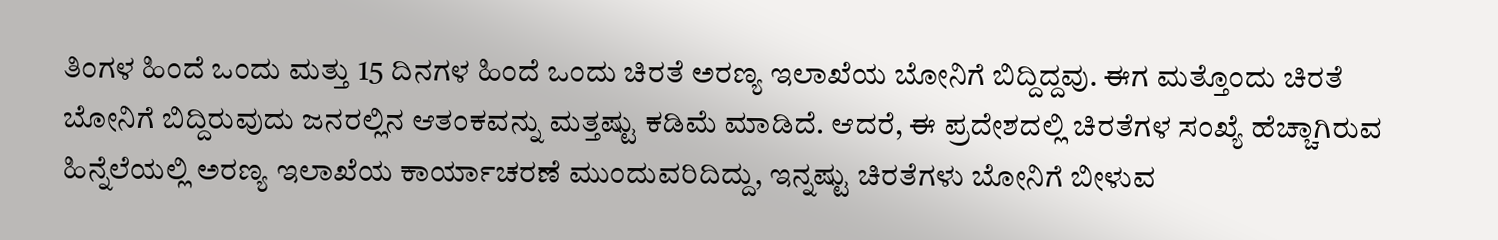ತಿಂಗಳ ಹಿಂದೆ ಒಂದು ಮತ್ತು 15 ದಿನಗಳ ಹಿಂದೆ ಒಂದು ಚಿರತೆ ಅರಣ್ಯ ಇಲಾಖೆಯ ಬೋನಿಗೆ ಬಿದ್ದಿದ್ದವು. ಈಗ ಮತ್ತೊಂದು ಚಿರತೆ ಬೋನಿಗೆ ಬಿದ್ದಿರುವುದು ಜನರಲ್ಲಿನ ಆತಂಕವನ್ನು ಮತ್ತಷ್ಟು ಕಡಿಮೆ ಮಾಡಿದೆ. ಆದರೆ, ಈ ಪ್ರದೇಶದಲ್ಲಿ ಚಿರತೆಗಳ ಸಂಖ್ಯೆ ಹೆಚ್ಚಾಗಿರುವ ಹಿನ್ನೆಲೆಯಲ್ಲಿ ಅರಣ್ಯ ಇಲಾಖೆಯ ಕಾರ್ಯಾಚರಣೆ ಮುಂದುವರಿದಿದ್ದು, ಇನ್ನಷ್ಟು ಚಿರತೆಗಳು ಬೋನಿಗೆ ಬೀಳುವ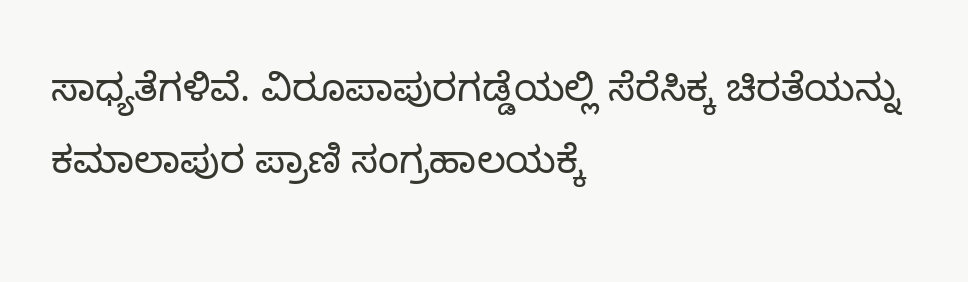ಸಾಧ್ಯತೆಗಳಿವೆ. ವಿರೂಪಾಪುರಗಡ್ಡೆಯಲ್ಲಿ ಸೆರೆಸಿಕ್ಕ ಚಿರತೆಯನ್ನು ಕಮಾಲಾಪುರ ಪ್ರಾಣಿ ಸಂಗ್ರಹಾಲಯಕ್ಕೆ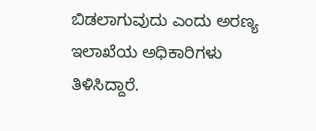ಬಿಡಲಾಗುವುದು ಎಂದು ಅರಣ್ಯ ಇಲಾಖೆಯ ಅಧಿಕಾರಿಗಳು ತಿಳಿಸಿದ್ದಾರೆ.